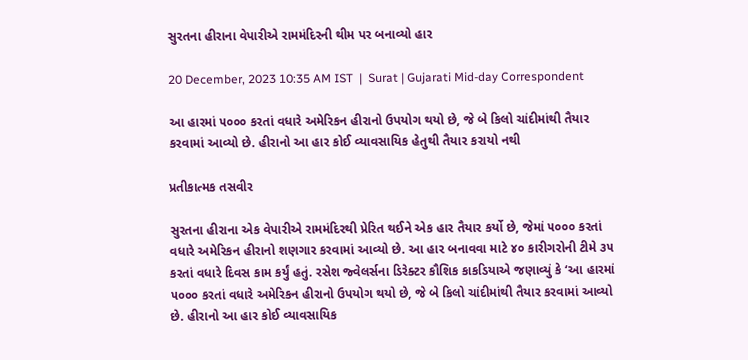સુરતના હીરાના વેપારીએ રામમંદિરની થીમ પર બનાવ્યો હાર

20 December, 2023 10:35 AM IST  |  Surat | Gujarati Mid-day Correspondent

આ હારમાં ૫૦૦૦ કરતાં વધારે અમેરિકન હીરાનો ઉપયોગ થયો છે, જે બે કિલો ચાંદીમાંથી તૈયાર કરવામાં આવ્યો છે. હીરાનો આ હાર કોઈ વ્યાવસાયિક હેતુથી તૈયાર કરાયો નથી

પ્રતીકાત્મક તસવીર

સુરતના હીરાના એક વેપારીએ રામમંદિરથી પ્રેરિત થઈને એક હાર તૈયાર કર્યો છે, જેમાં ૫૦૦૦ કરતાં વધારે અમેરિકન હીરાનો શણગાર કરવામાં આવ્યો છે. આ હાર બનાવવા માટે ૪૦ કારીગરોની ટીમે ૩૫ કરતાં વધારે દિવસ કામ કર્યું હતું. રસેશ જ્વેલર્સના ડિરેક્ટર કૌશિક કાકડિયાએ જણાવ્યું કે ‘આ હારમાં ૫૦૦૦ કરતાં વધારે અમેરિકન હીરાનો ઉપયોગ થયો છે, જે બે કિલો ચાંદીમાંથી તૈયાર કરવામાં આવ્યો છે. હીરાનો આ હાર કોઈ વ્યાવસાયિક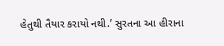હેતુથી તૈયાર કરાયો નથી.’ સુરતના આ હીરાના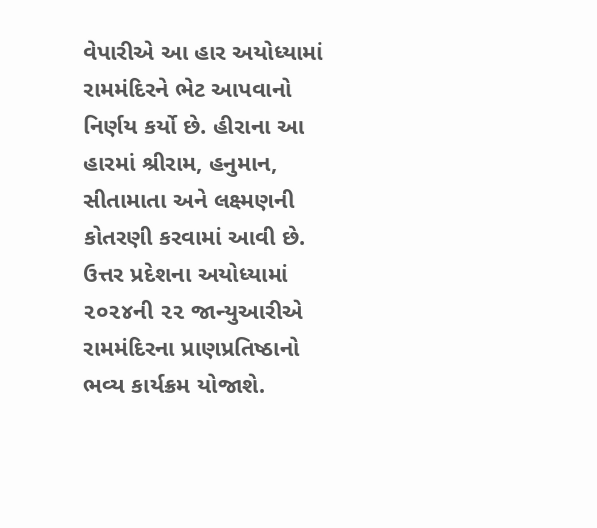વેપારીએ આ હાર અયોધ્યામાં રામમંદિરને ભેટ આપવાનો નિર્ણય કર્યો છે. હીરાના આ હારમાં શ્રીરામ, હનુમાન, સીતામાતા અને લક્ષ્મણની કોતરણી કરવામાં આવી છે. ઉત્તર પ્રદેશના અયોધ્યામાં ૨૦૨૪ની ૨૨ જાન્યુઆરીએ રામમંદિરના પ્રાણપ્રતિષ્ઠાનો ભવ્ય કાર્યક્રમ યોજાશે.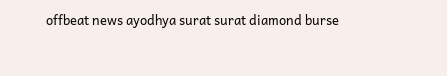offbeat news ayodhya surat surat diamond burse